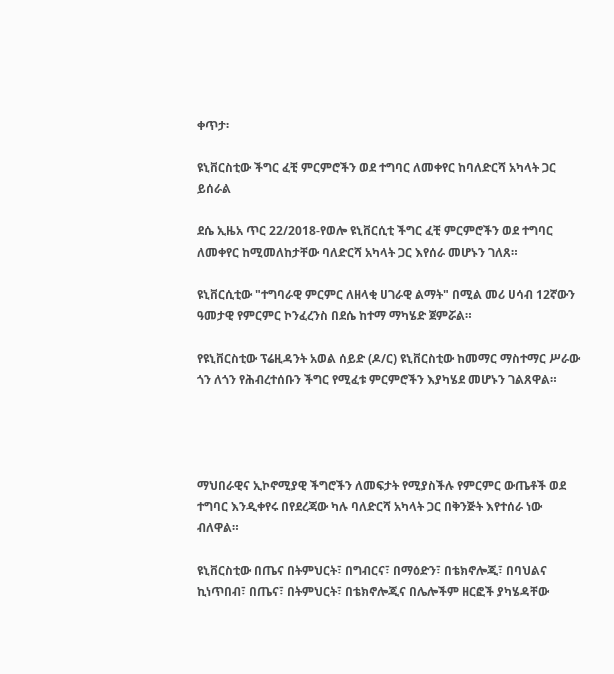ቀጥታ፡

ዩኒቨርስቲው ችግር ፈቺ ምርምሮችን ወደ ተግባር ለመቀየር ከባለድርሻ አካላት ጋር ይሰራል

ደሴ ኢዜአ ጥር 22/2018-የወሎ ዩኒቨርሲቲ ችግር ፈቺ ምርምሮችን ወደ ተግባር ለመቀየር ከሚመለከታቸው ባለድርሻ አካላት ጋር እየሰራ መሆኑን ገለጸ።

ዩኒቨርሲቲው "ተግባራዊ ምርምር ለዘላቂ ሀገራዊ ልማት" በሚል መሪ ሀሳብ 12ኛውን ዓመታዊ የምርምር ኮንፈረንስ በደሴ ከተማ ማካሄድ ጀምሯል።

የዩኒቨርስቲው ፕሬዚዳንት አወል ሰይድ (ዶ/ር) ዩኒቨርስቲው ከመማር ማስተማር ሥራው ጎን ለጎን የሕብረተሰቡን ችግር የሚፈቱ ምርምሮችን እያካሄደ መሆኑን ገልጸዋል።




ማህበራዊና ኢኮኖሚያዊ ችግሮችን ለመፍታት የሚያስችሉ የምርምር ውጤቶች ወደ ተግባር እንዲቀየሩ በየደረጃው ካሉ ባለድርሻ አካላት ጋር በቅንጅት እየተሰራ ነው ብለዋል።

ዩኒቨርስቲው በጤና በትምህርት፣ በግብርና፣ በማዕድን፣ በቴክኖሎጂ፣ በባህልና ኪነጥበብ፣ በጤና፣ በትምህርት፣ በቴክኖሎጂና በሌሎችም ዘርፎች ያካሄዳቸው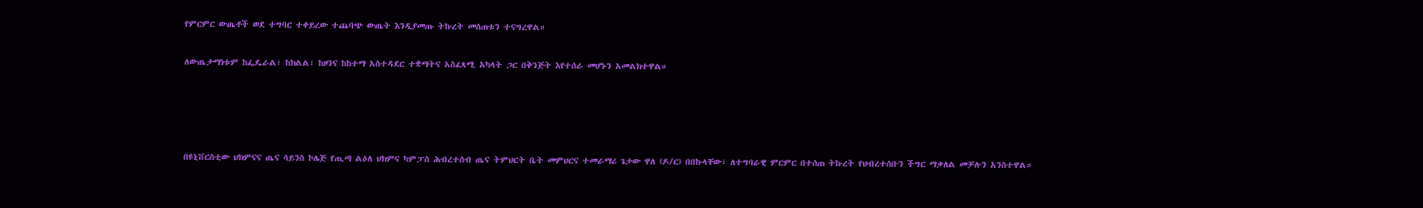የምርምር ውጤቶች ወደ ተግባር ተቀይረው ተጨባጭ ውጤት እንዲያመጡ ትኩረት መሰጠቱን ተናግረዋል።

ለውጤታማነቱም ከፌዴራል፣ ከክልል፣ ከዞንና ከከተማ አስተዳደር ተቋማትና አስፈጻሚ አካላት ጋር በቅንጅት እየተሰራ መሆኑን አመልክተዋል።




በዩኒቨርስቲው ህክምናና ጤና ሳይንስ ኮሌጅ የጢጣ ልዕለ ህክምና ካምፓስ ሕብረተሰብ ጤና ትምህርት ቤት መምህርና ተመራማሪ ጌታው ዋለ (ዶ/ር) በበኩላቸው፣ ለተግባራዊ ምርምር በተሰጠ ትኩረት የህብረተሰቡን ችግር ማቃለል መቻሉን አንስተዋል።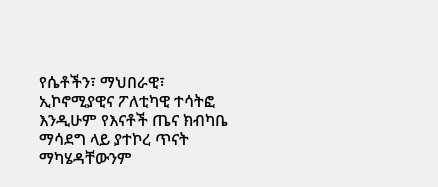የሴቶችን፣ ማህበራዊ፣ ኢኮኖሚያዊና ፖለቲካዊ ተሳትፎ እንዲሁም የእናቶች ጤና ክብካቤ ማሳደግ ላይ ያተኮረ ጥናት ማካሄዳቸውንም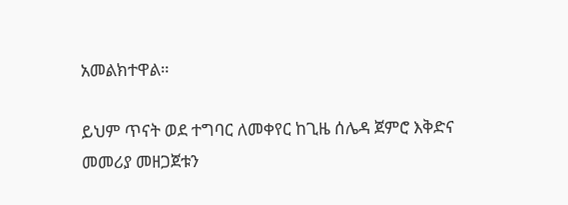አመልክተዋል።

ይህም ጥናት ወደ ተግባር ለመቀየር ከጊዜ ሰሌዳ ጀምሮ እቅድና መመሪያ መዘጋጀቱን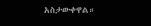አስታውቀዋል።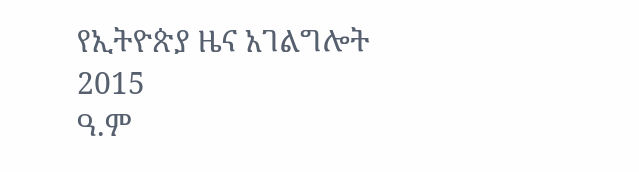የኢትዮጵያ ዜና አገልግሎት
2015
ዓ.ም